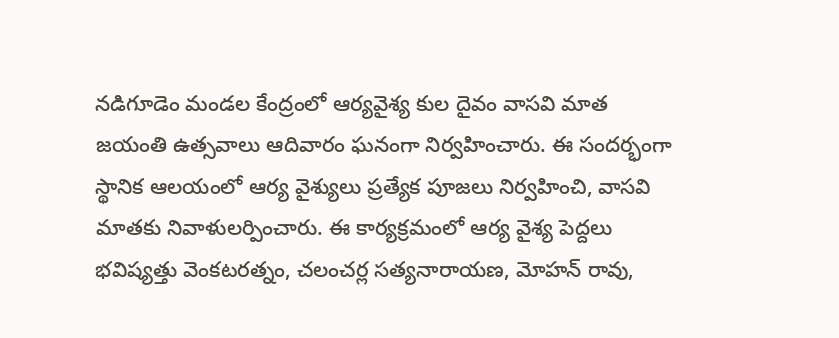నడిగూడెం మండల కేంద్రంలో ఆర్యవైశ్య కుల దైవం వాసవి మాత జయంతి ఉత్సవాలు ఆదివారం ఘనంగా నిర్వహించారు. ఈ సందర్భంగా స్థానిక ఆలయంలో ఆర్య వైశ్యులు ప్రత్యేక పూజలు నిర్వహించి, వాసవి మాతకు నివాళులర్పించారు. ఈ కార్యక్రమంలో ఆర్య వైశ్య పెద్దలు భవిష్యత్తు వెంకటరత్నం, చలంచర్ల సత్యనారాయణ, మోహన్ రావు,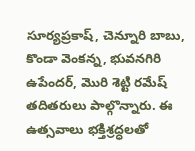సూర్యప్రకాష్, చెన్నూరి బాబు, కొండా వెంకన్న, భువనగిరి ఉపేందర్, మొరి శెట్టి రమేష్ తదితరులు పాల్గొన్నారు. ఈ ఉత్సవాలు భక్తిశ్రద్ధలతో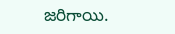జరిగాయి.